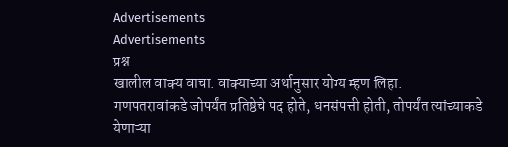Advertisements
Advertisements
प्रश्न
खालील वाक्य वाचा. वाक्याच्या अर्थानुसार योग्य म्हण लिहा.
गणपतरावांकडे जोपर्यंत प्रतिष्ठेचे पद होते, धनसंपत्ती होती, तोपर्यंत त्यांच्याकडे येणाऱ्या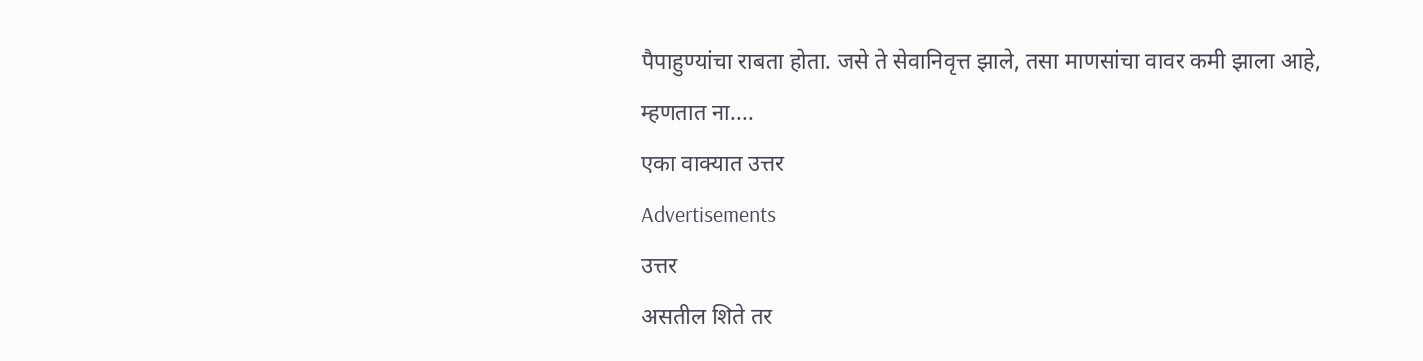पैपाहुण्यांचा राबता होता. जसे ते सेवानिवृत्त झाले, तसा माणसांचा वावर कमी झाला आहे, म्हणतात ना....
एका वाक्यात उत्तर
Advertisements
उत्तर
असतील शिते तर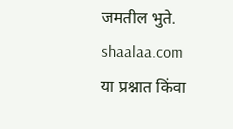जमतील भुते.
shaalaa.com
या प्रश्नात किंवा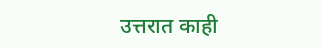उत्तरात काही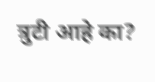त्रुटी आहे का?